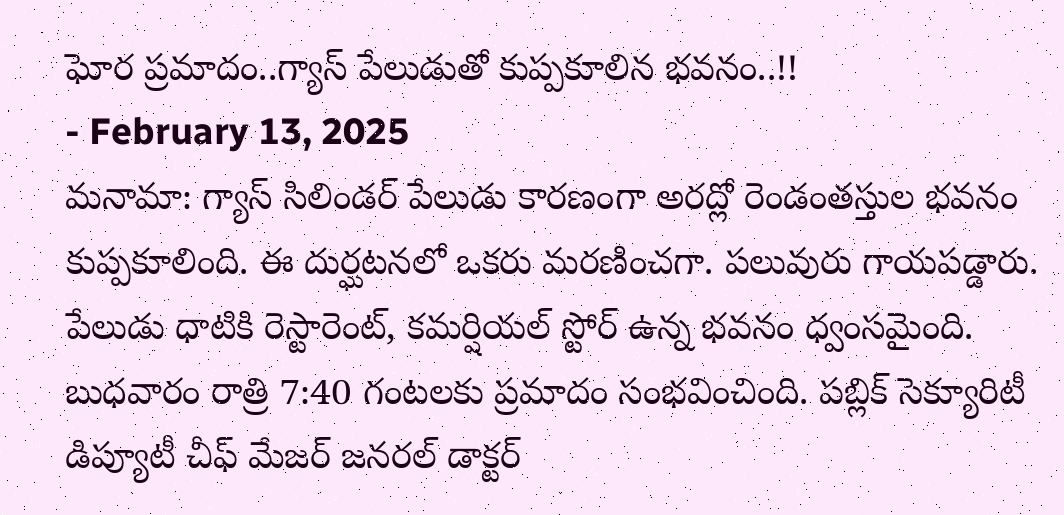ఘోర ప్రమాదం..గ్యాస్ పేలుడుతో కుప్పకూలిన భవనం..!!
- February 13, 2025
మనామా: గ్యాస్ సిలిండర్ పేలుడు కారణంగా అరద్లో రెండంతస్తుల భవనం కుప్పకూలింది. ఈ దుర్ఘటనలో ఒకరు మరణించగా. పలువురు గాయపడ్డారు. పేలుడు ధాటికి రెస్టారెంట్, కమర్షియల్ స్టోర్ ఉన్న భవనం ధ్వంసమైంది. బుధవారం రాత్రి 7:40 గంటలకు ప్రమాదం సంభవించింది. పబ్లిక్ సెక్యూరిటీ డిప్యూటీ చీఫ్ మేజర్ జనరల్ డాక్టర్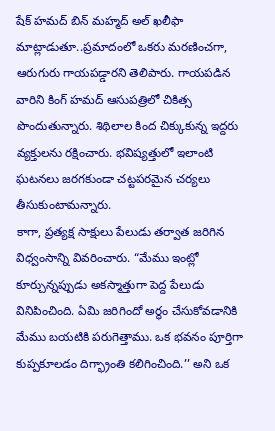షేక్ హమద్ బిన్ మహ్మద్ అల్ ఖలీఫా మాట్లాడుతూ..ప్రమాదంలో ఒకరు మరణించగా, ఆరుగురు గాయపడ్డారని తెలిపారు. గాయపడిన వారిని కింగ్ హమద్ ఆసుపత్రిలో చికిత్స పొందుతున్నారు. శిథిలాల కింద చిక్కుకున్న ఇద్దరు వ్యక్తులను రక్షించారు. భవిష్యత్తులో ఇలాంటి ఘటనలు జరగకుండా చట్టపరమైన చర్యలు తీసుకుంటామన్నారు.
కాగా, ప్రత్యక్ష సాక్షులు పేలుడు తర్వాత జరిగిన విధ్వంసాన్ని వివరించారు. “మేము ఇంట్లో కూర్చున్నప్పుడు అకస్మాత్తుగా పెద్ద పేలుడు వినిపించింది. ఏమి జరిగిందో అర్థం చేసుకోవడానికి మేము బయటికి పరుగెత్తాము. ఒక భవనం పూర్తిగా కుప్పకూలడం దిగ్భ్రాంతి కలిగించింది.’’ అని ఒక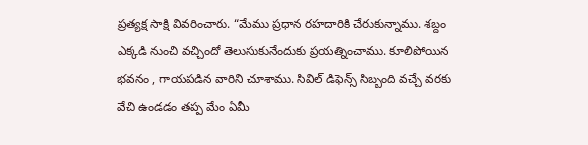ప్రత్యక్ష సాక్షి వివరించారు. “మేము ప్రధాన రహదారికి చేరుకున్నాము. శబ్దం ఎక్కడి నుంచి వచ్చిందో తెలుసుకునేందుకు ప్రయత్నించాము. కూలిపోయిన భవనం , గాయపడిన వారిని చూశాము. సివిల్ డిఫెన్స్ సిబ్బంది వచ్చే వరకు వేచి ఉండడం తప్ప మేం ఏమీ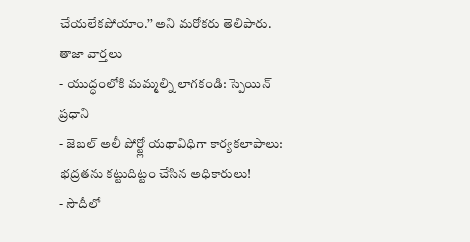చేయలేకపోయాం.’’ అని మరోకరు తెలిపారు.
తాజా వార్తలు
- యుద్ధంలోకి మమ్మల్ని లాగకండి: స్పెయిన్ ప్రధాని
- జెబల్ అలీ పోర్ట్లో యథావిధిగా కార్యకలాపాలు: భద్రతను కట్టుదిట్టం చేసిన అధికారులు!
- సౌదీలో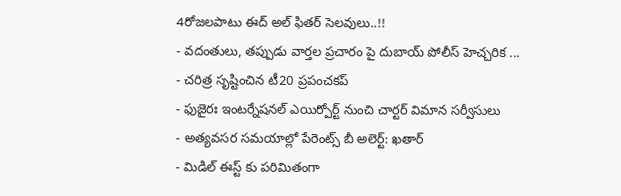4రోజలపాటు ఈద్ అల్ ఫితర్ సెలవులు..!!
- వదంతులు, తప్పుడు వార్తల ప్రచారం పై దుబాయ్ పోలీస్ హెచ్చరిక ...
- చరిత్ర సృష్టించిన టీ20 ప్రపంచకప్
- ఫుజైరః ఇంటర్నేషనల్ ఎయిర్పోర్ట్ నుంచి చార్టర్ విమాన సర్వీసులు
- అత్యవసర సమయాల్లో పేరెంట్స్ బీ అలెర్ట్: ఖతార్
- మిడిల్ ఈస్ట్ కు పరిమితంగా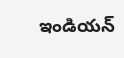ఇండియన్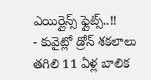ఎయిర్లైన్స్ ఫ్లైట్స్..!!
- కువైట్లో డ్రోన్ శకలాలు తగిలి 11 ఏళ్ల బాలిక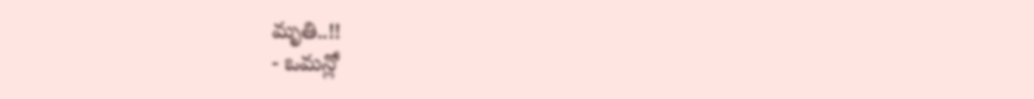మృతి..!!
- ఒమన్లో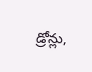డ్రోన్లు,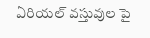ఏరియల్ వస్తువుల పై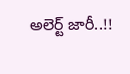అలెర్ట్ జారీ..!!